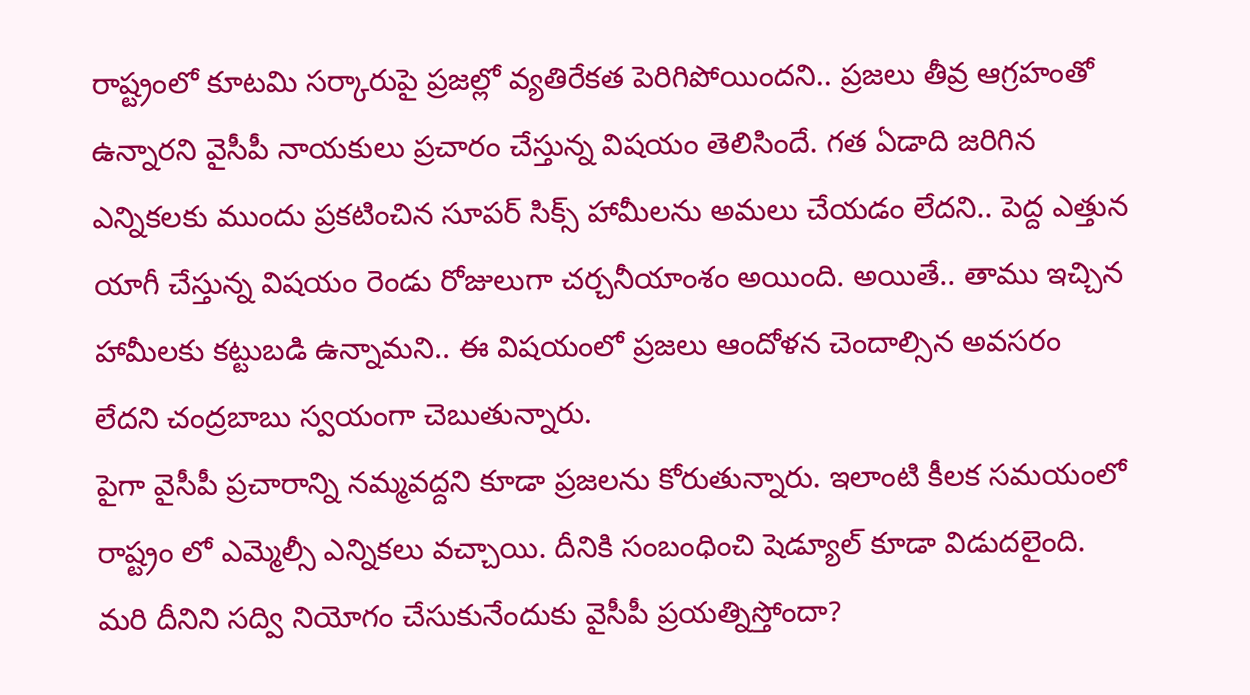రాష్ట్రంలో కూటమి సర్కారుపై ప్రజల్లో వ్యతిరేకత పెరిగిపోయిందని.. ప్రజలు తీవ్ర ఆగ్రహంతో ఉన్నారని వైసీపీ నాయకులు ప్రచారం చేస్తున్న విషయం తెలిసిందే. గత ఏడాది జరిగిన ఎన్నికలకు ముందు ప్రకటించిన సూపర్ సిక్స్ హామీలను అమలు చేయడం లేదని.. పెద్ద ఎత్తున యాగీ చేస్తున్న విషయం రెండు రోజులుగా చర్చనీయాంశం అయింది. అయితే.. తాము ఇచ్చిన హామీలకు కట్టుబడి ఉన్నామని.. ఈ విషయంలో ప్రజలు ఆందోళన చెందాల్సిన అవసరం లేదని చంద్రబాబు స్వయంగా చెబుతున్నారు.
పైగా వైసీపీ ప్రచారాన్ని నమ్మవద్దని కూడా ప్రజలను కోరుతున్నారు. ఇలాంటి కీలక సమయంలో రాష్ట్రం లో ఎమ్మెల్సీ ఎన్నికలు వచ్చాయి. దీనికి సంబంధించి షెడ్యూల్ కూడా విడుదలైంది. మరి దీనిని సద్వి నియోగం చేసుకునేందుకు వైసీపీ ప్రయత్నిస్తోందా?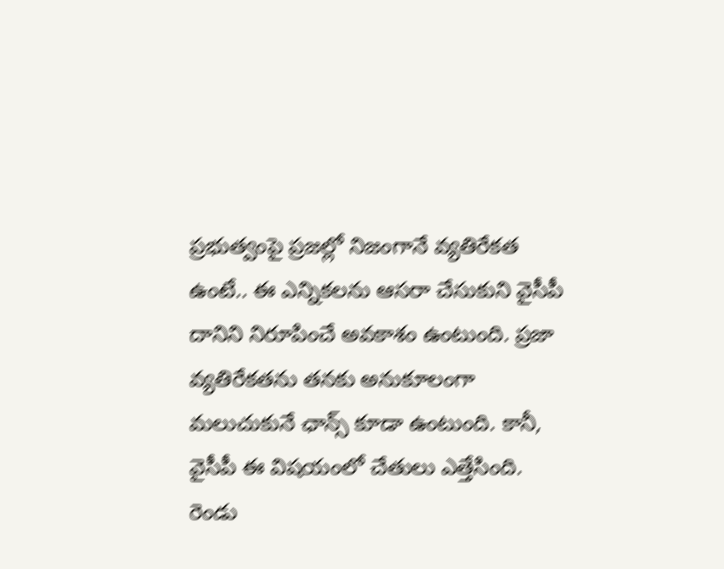ప్రభుత్వంపై ప్రజల్లో నిజంగానే వ్యతిరేకత ఉంటే.. ఈ ఎన్నికలను ఆసరా చేసుకుని వైసీపీ దానిని నిరూపించే అవకాశం ఉంటుంది. ప్రజా వ్యతిరేకతను తనకు అనుకూలంగా మలుచుకునే ఛాన్స్ కూడా ఉంటుంది. కానీ, వైసీపీ ఈ విషయంలో చేతులు ఎత్తేసింది.
రెండు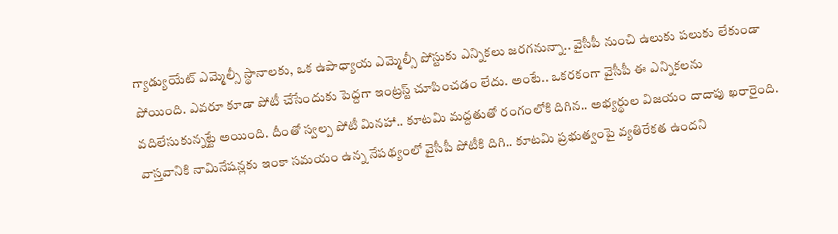గ్యాడ్యుయేట్ ఎమ్మెల్సీ స్థానాలకు, ఒక ఉపాధ్యాయ ఎమ్మెల్సీ పోస్టుకు ఎన్నికలు జరగనున్నా.. వైసీపీ నుంచి ఉలుకు పలుకు లేకుండా పోయింది. ఎవరూ కూడా పోటీ చేసేందుకు పెద్దగా ఇంట్రస్ట్ చూపించడం లేదు. అంటే.. ఒకరకంగా వైసీపీ ఈ ఎన్నికలను వదిలేసుకున్నట్టే అయింది. దీంతో స్వల్ప పోటీ మినహా.. కూటమి మద్దతుతో రంగంలోకి దిగిన.. అభ్యర్థుల విజయం దాదాపు ఖరారైంది. వాస్తవానికి నామినేషన్లకు ఇంకా సమయం ఉన్న నేపథ్యంలో వైసీపీ పోటీకి దిగి.. కూటమి ప్రభుత్వంపై వ్యతిరేకత ఉందని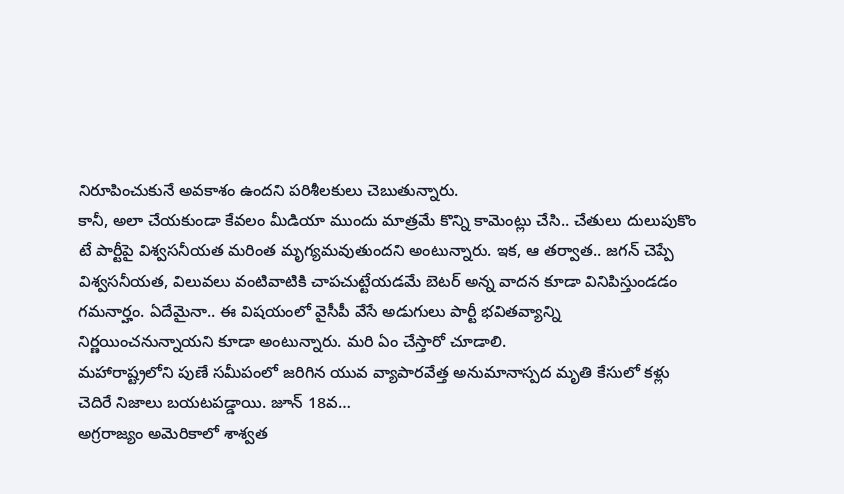నిరూపించుకునే అవకాశం ఉందని పరిశీలకులు చెబుతున్నారు.
కానీ, అలా చేయకుండా కేవలం మీడియా ముందు మాత్రమే కొన్ని కామెంట్లు చేసి.. చేతులు దులుపుకొం టే పార్టీపై విశ్వసనీయత మరింత మృగ్యమవుతుందని అంటున్నారు. ఇక, ఆ తర్వాత.. జగన్ చెప్పే విశ్వసనీయత, విలువలు వంటివాటికి చాపచుట్టేయడమే బెటర్ అన్న వాదన కూడా వినిపిస్తుండడం గమనార్హం. ఏదేమైనా.. ఈ విషయంలో వైసీపీ వేసే అడుగులు పార్టీ భవితవ్యాన్ని నిర్ణయించనున్నాయని కూడా అంటున్నారు. మరి ఏం చేస్తారో చూడాలి.
మహారాష్ట్రలోని పుణే సమీపంలో జరిగిన యువ వ్యాపారవేత్త అనుమానాస్పద మృతి కేసులో కళ్లు చెదిరే నిజాలు బయటపడ్డాయి. జూన్ 18వ…
అగ్రరాజ్యం అమెరికాలో శాశ్వత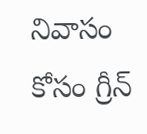నివాసం కోసం గ్రీన్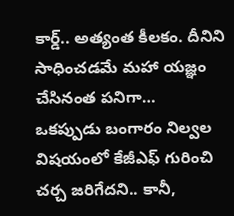కార్డ్.. అత్యంత కీలకం. దీనిని సాధించడమే మహా యజ్ఞం చేసినంత పనిగా…
ఒకప్పుడు బంగారం నిల్వల విషయంలో కేజీఎఫ్ గురించి చర్చ జరిగేదని.. కానీ,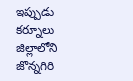ఇప్పుడు కర్నూలు జిల్లాలోని జొన్నగిరి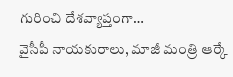గురించి దేశవ్యాప్తంగా…
వైసీపీ నాయకురాలు, మాజీ మంత్రి ఆర్కే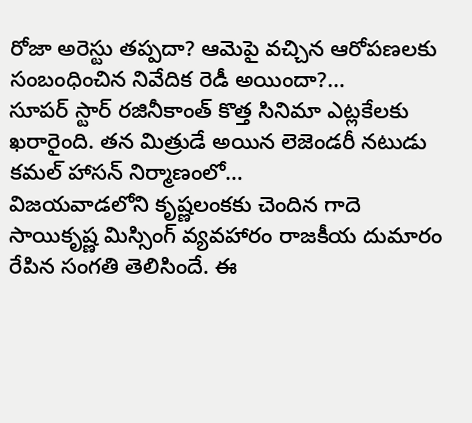రోజా అరెస్టు తప్పదా? ఆమెపై వచ్చిన ఆరోపణలకు సంబంధించిన నివేదిక రెడీ అయిందా?…
సూపర్ స్టార్ రజినీకాంత్ కొత్త సినిమా ఎట్లకేలకు ఖరారైంది. తన మిత్రుడే అయిన లెజెండరీ నటుడు కమల్ హాసన్ నిర్మాణంలో…
విజయవాడలోని కృష్ణలంకకు చెందిన గాదె సాయికృష్ణ మిస్సింగ్ వ్యవహారం రాజకీయ దుమారం రేపిన సంగతి తెలిసిందే. ఈ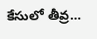కేసులో తీవ్ర…